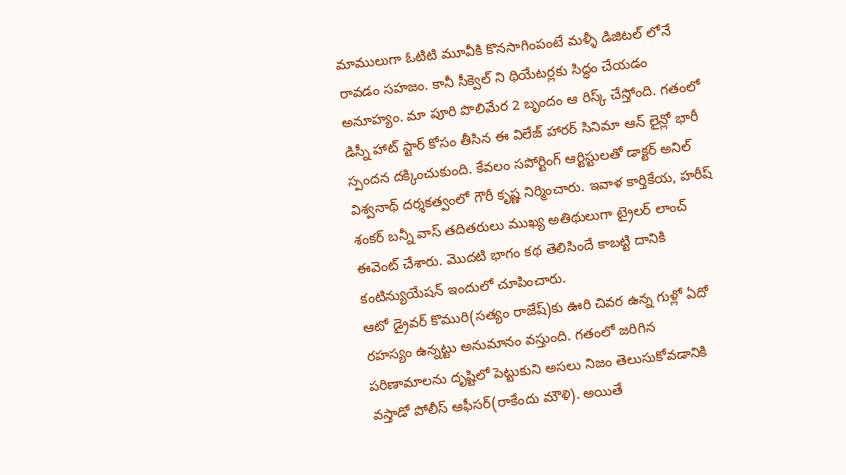మాములుగా ఓటిటి మూవీకి కొనసాగింపంటే మళ్ళీ డిజిటల్ లోనే రావడం సహజం. కానీ సీక్వెల్ ని థియేటర్లకు సిద్ధం చేయడం అనూహ్యం. మా పూరి పొలిమేర 2 బృందం ఆ రిస్క్ చేస్తోంది. గతంలో డిస్నీ హాట్ స్టార్ కోసం తీసిన ఈ విలేజ్ హారర్ సినిమా ఆన్ లైన్లో భారీ స్పందన దక్కించుకుంది. కేవలం సపోర్టింగ్ ఆర్టిస్టులతో డాక్టర్ అనిల్ విశ్వనాథ్ దర్శకత్వంలో గౌరీ కృష్ణ నిర్మించారు. ఇవాళ కార్తికేయ, హరీష్ శంకర్ బన్నీ వాస్ తదితరులు ముఖ్య అతిథులుగా ట్రైలర్ లాంచ్ ఈవెంట్ చేశారు. మొదటి భాగం కథ తెలిసిందే కాబట్టి దానికి కంటిన్యుయేషన్ ఇందులో చూపించారు.
ఆటో డ్రైవర్ కొమురి(సత్యం రాజేష్)కు ఊరి చివర ఉన్న గుళ్లో ఏదో రహస్యం ఉన్నట్టు అనుమానం వస్తుంది. గతంలో జరిగిన పరిణామాలను దృష్టిలో పెట్టుకుని అసలు నిజం తెలుసుకోవడానికి వస్తాడో పోలీస్ ఆఫీసర్(రాకేందు మౌళి). అయితే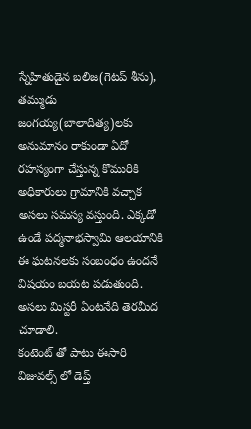స్నేహితుడైన బలిజ(గెటప్ శీను), తమ్ముడు జంగయ్య(బాలాదిత్య)లకు అనుమానం రాకుండా ఏదో రహస్యంగా చేస్తున్న కొమురికి అధికారులు గ్రామానికి వచ్చాక అసలు సమస్య వస్తుంది. ఎక్కడో ఉండే పద్మనాభస్వామి ఆలయానికి ఈ ఘటనలకు సంబంధం ఉందనే విషయం బయట పడుతుంది. అసలు మిస్టరీ ఏంటనేది తెరమీద చూడాలి.
కంటెంట్ తో పాటు ఈసారి విజువల్స్ లో డెప్త్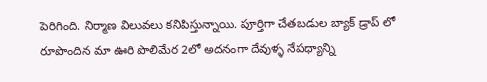పెరిగింది. నిర్మాణ విలువలు కనిపిస్తున్నాయి. పూర్తిగా చేతబడుల బ్యాక్ డ్రాప్ లో రూపొందిన మా ఊరి పొలిమేర 2లో అదనంగా దేవుళ్ళ నేపధ్యాన్ని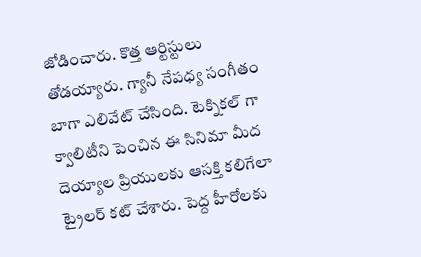జోడించారు. కొత్త ఆర్టిస్టులు తోడయ్యారు. గ్యానీ నేపధ్య సంగీతం బాగా ఎలివేట్ చేసింది. టెక్నికల్ గా క్వాలిటీని పెంచిన ఈ సినిమా మీద దెయ్యాల ప్రియులకు ఆసక్తి కలిగేలా ట్రైలర్ కట్ చేశారు. పెద్ద హీరోలకు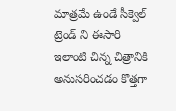మాత్రమే ఉండే సీక్వెల్ ట్రెండ్ ని ఈసారి ఇలాంటి చిన్న చిత్రానికి అనుసరించడం కొత్తగా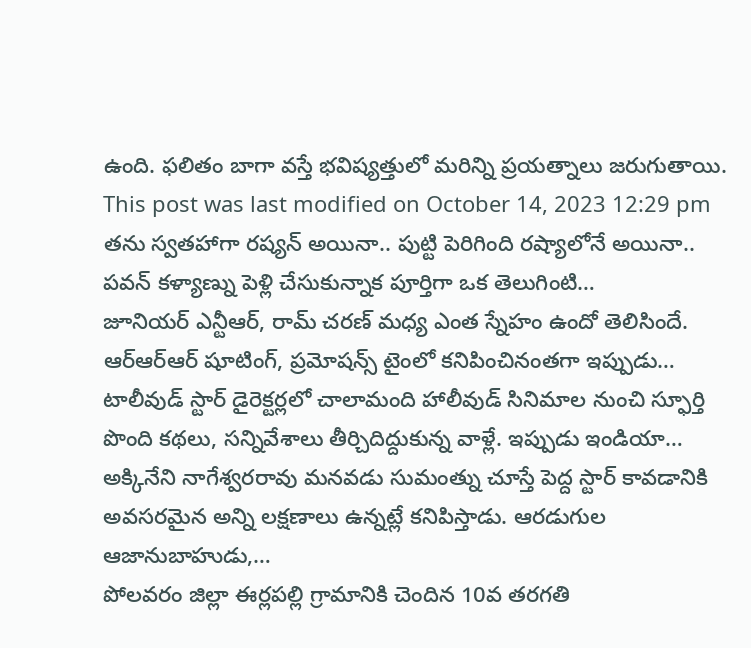ఉంది. ఫలితం బాగా వస్తే భవిష్యత్తులో మరిన్ని ప్రయత్నాలు జరుగుతాయి.
This post was last modified on October 14, 2023 12:29 pm
తను స్వతహాగా రష్యన్ అయినా.. పుట్టి పెరిగింది రష్యాలోనే అయినా.. పవన్ కళ్యాణ్ను పెళ్లి చేసుకున్నాక పూర్తిగా ఒక తెలుగింటి…
జూనియర్ ఎన్టీఆర్, రామ్ చరణ్ మధ్య ఎంత స్నేహం ఉందో తెలిసిందే. ఆర్ఆర్ఆర్ షూటింగ్, ప్రమోషన్స్ టైంలో కనిపించినంతగా ఇప్పుడు…
టాలీవుడ్ స్టార్ డైరెక్టర్లలో చాలామంది హాలీవుడ్ సినిమాల నుంచి స్ఫూర్తి పొంది కథలు, సన్నివేశాలు తీర్చిదిద్దుకున్న వాళ్లే. ఇప్పుడు ఇండియా…
అక్కినేని నాగేశ్వరరావు మనవడు సుమంత్ను చూస్తే పెద్ద స్టార్ కావడానికి అవసరమైన అన్ని లక్షణాలు ఉన్నట్లే కనిపిస్తాడు. ఆరడుగుల ఆజానుబాహుడు,…
పోలవరం జిల్లా ఈర్లపల్లి గ్రామానికి చెందిన 10వ తరగతి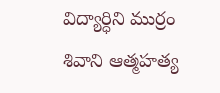విద్యార్ధిని ముర్రం శివాని ఆత్మహత్య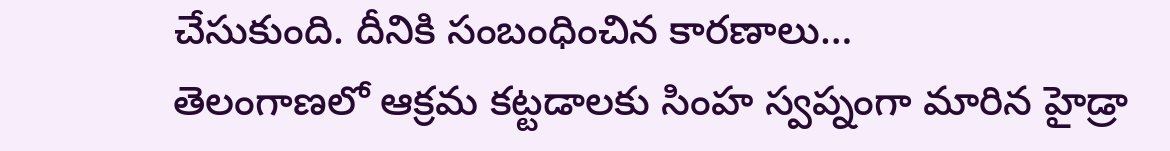చేసుకుంది. దీనికి సంబంధించిన కారణాలు…
తెలంగాణలో ఆక్రమ కట్టడాలకు సింహ స్వప్నంగా మారిన హైడ్రా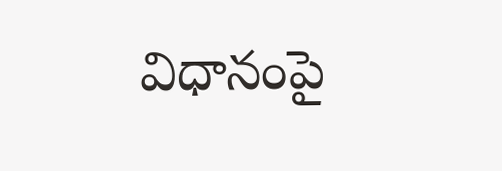విధానంపై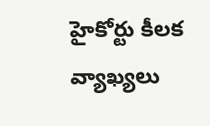హైకోర్టు కీలక వ్యాఖ్యలు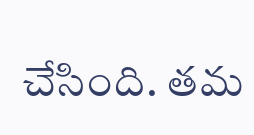చేసింది. తమ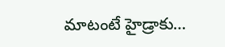మాటంటే హైడ్రాకు…